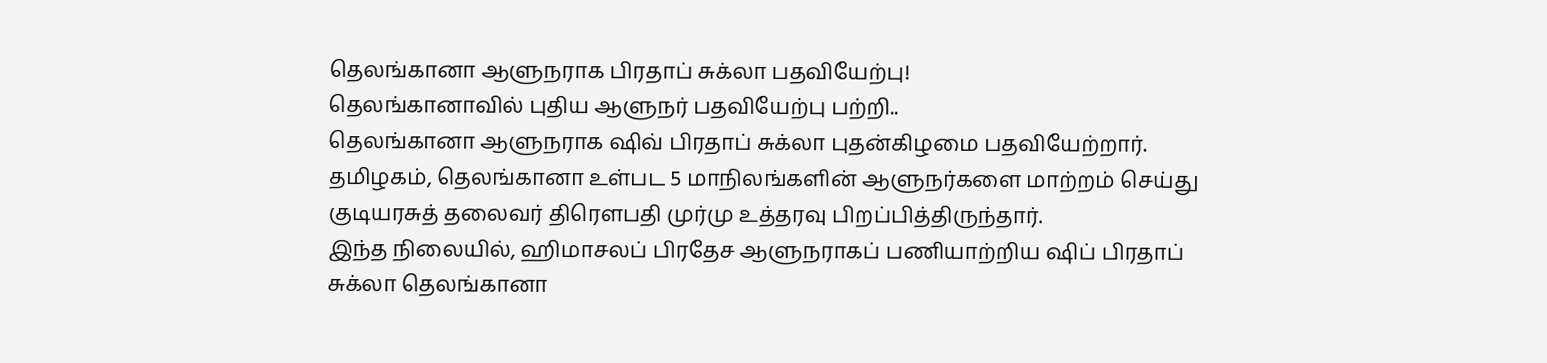தெலங்கானா ஆளுநராக பிரதாப் சுக்லா பதவியேற்பு!
தெலங்கானாவில் புதிய ஆளுநர் பதவியேற்பு பற்றி..
தெலங்கானா ஆளுநராக ஷிவ் பிரதாப் சுக்லா புதன்கிழமை பதவியேற்றார்.
தமிழகம், தெலங்கானா உள்பட 5 மாநிலங்களின் ஆளுநர்களை மாற்றம் செய்து குடியரசுத் தலைவர் திரெளபதி முர்மு உத்தரவு பிறப்பித்திருந்தார்.
இந்த நிலையில், ஹிமாசலப் பிரதேச ஆளுநராகப் பணியாற்றிய ஷிப் பிரதாப் சுக்லா தெலங்கானா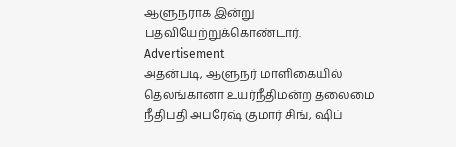ஆளுநராக இன்று பதவியேற்றுக்கொண்டார்.
Advertisement
அதன்படி, ஆளுநர் மாளிகையில் தெலங்கானா உயர்நீதிமன்ற தலைமை நீதிபதி அபரேஷ் குமார் சிங், ஷிப்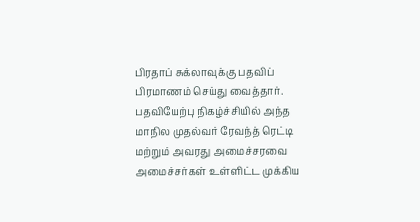பிரதாப் சுக்லாவுக்கு பதவிப் பிரமாணம் செய்து வைத்தார்.
பதவியேற்பு நிகழ்ச்சியில் அந்த மாநில முதல்வர் ரேவந்த் ரெட்டி மற்றும் அவரது அமைச்சரவை அமைச்சர்கள் உள்ளிட்ட முக்கிய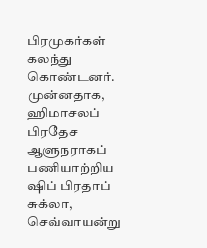பிரமுகர்கள் கலந்து கொண்டனர்.
முன்னதாக, ஹிமாசலப் பிரதேச ஆளுநராகப் பணியாற்றிய ஷிப் பிரதாப் சுக்லா, செவ்வாயன்று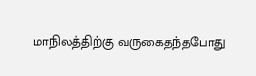மாநிலத்திற்கு வருகைதந்தபோது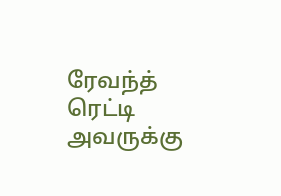ரேவந்த் ரெட்டி அவருக்கு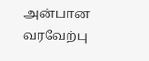அன்பான வரவேற்பு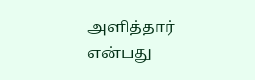அளித்தார் என்பது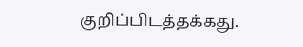குறிப்பிடத்தக்கது.